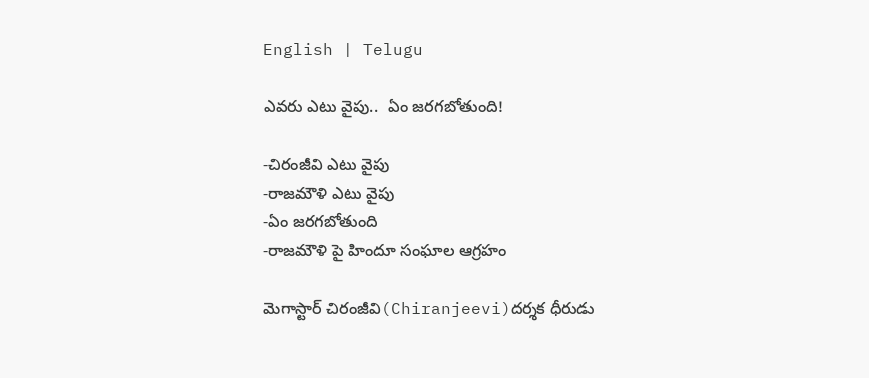English | Telugu

ఎవరు ఎటు వైపు..  ఏం జరగబోతుంది!

-చిరంజీవి ఎటు వైపు
-రాజమౌళి ఎటు వైపు
-ఏం జరగబోతుంది
-రాజమౌళి పై హిందూ సంఘాల ఆగ్రహం

మెగాస్టార్ చిరంజీవి(Chiranjeevi)దర్శక ధీరుడు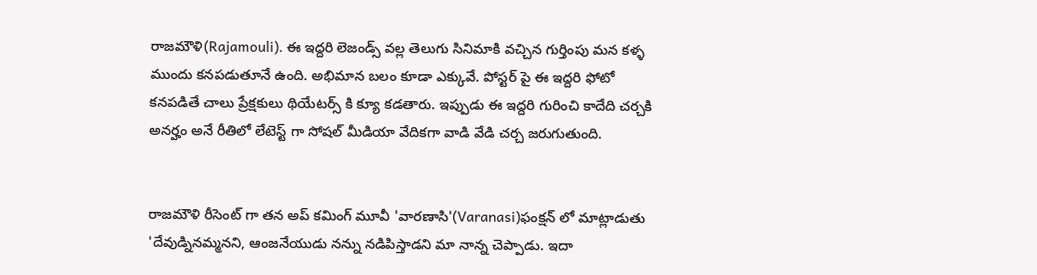రాజమౌళి(Rajamouli). ఈ ఇద్దరి లెజండ్స్ వల్ల తెలుగు సినిమాకి వచ్చిన గుర్తింపు మన కళ్ళ ముందు కనపడుతూనే ఉంది. అభిమాన బలం కూడా ఎక్కువే. పోస్టర్ పై ఈ ఇద్దరి ఫోటో కనపడితే చాలు ప్రేక్షకులు థియేటర్స్ కి క్యూ కడతారు. ఇప్పుడు ఈ ఇద్దరి గురించి కాదేది చర్చకి అనర్హం అనే రీతిలో లేటెస్ట్ గా సోషల్ మీడియా వేదికగా వాడి వేడి చర్చ జరుగుతుంది.


రాజమౌళి రీసెంట్ గా తన అప్ కమింగ్ మూవీ 'వారణాసి'(Varanasi)ఫంక్షన్ లో మాట్లాడుతు 'దేవుడ్నినమ్మనని, ఆంజనేయుడు నన్ను నడిపిస్తాడని మా నాన్న చెప్పాడు. ఇదా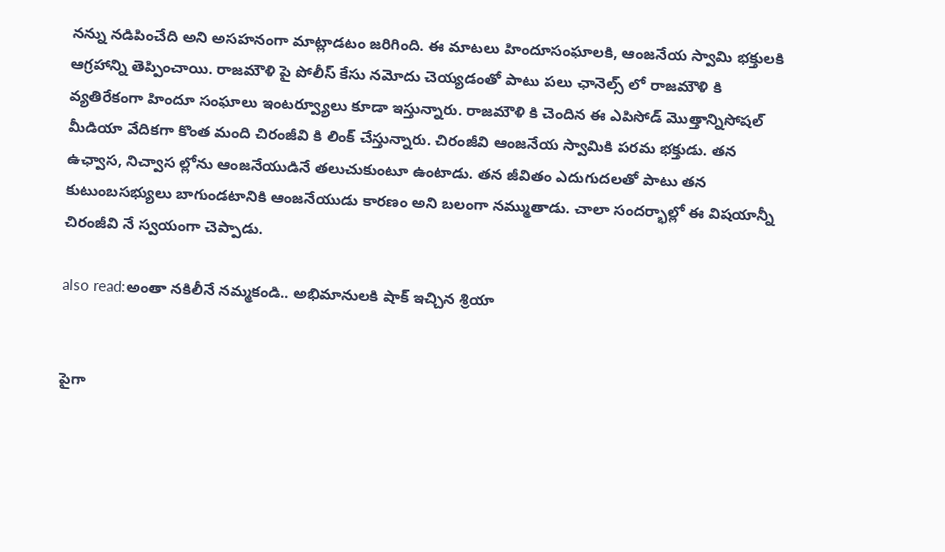నన్ను నడిపించేది అని అసహనంగా మాట్లాడటం జరిగింది. ఈ మాటలు హిందూసంఘాలకి, ఆంజనేయ స్వామి భక్తులకి ఆగ్రహాన్ని తెప్పించాయి. రాజమౌళి పై పోలీస్ కేసు నమోదు చెయ్యడంతో పాటు పలు ఛానెల్స్ లో రాజమౌళి కి వ్యతిరేకంగా హిందూ సంఘాలు ఇంటర్వ్యూలు కూడా ఇస్తున్నారు. రాజమౌళి కి చెందిన ఈ ఎపిసోడ్ మొత్తాన్నిసోషల్ మీడియా వేదికగా కొంత మంది చిరంజీవి కి లింక్ చేస్తున్నారు. చిరంజీవి ఆంజనేయ స్వామికి పరమ భక్తుడు. తన ఉఛ్వాస, నిచ్వాస ల్లోను ఆంజనేయుడినే తలుచుకుంటూ ఉంటాడు. తన జీవితం ఎదుగుదలతో పాటు తన కుటుంబసభ్యులు బాగుండటానికి ఆంజనేయుడు కారణం అని బలంగా నమ్ముతాడు. చాలా సందర్భాల్లో ఈ విషయాన్నీ చిరంజీవి నే స్వయంగా చెప్పాడు.

also read:అంతా నకిలీనే నమ్మకండి.. అభిమానులకి షాక్ ఇచ్చిన శ్రియా


పైగా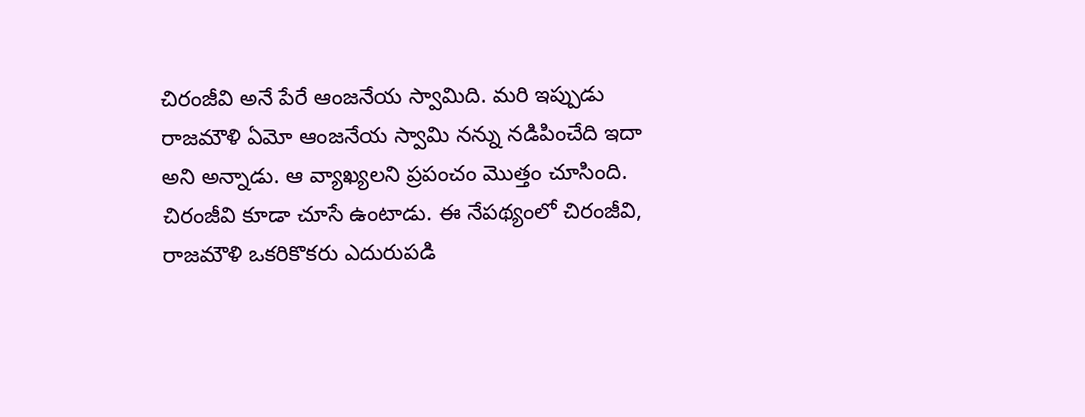చిరంజీవి అనే పేరే ఆంజనేయ స్వామిది. మరి ఇప్పుడు రాజమౌళి ఏమో ఆంజనేయ స్వామి నన్ను నడిపించేది ఇదా అని అన్నాడు. ఆ వ్యాఖ్యలని ప్రపంచం మొత్తం చూసింది. చిరంజీవి కూడా చూసే ఉంటాడు. ఈ నేపథ్యంలో చిరంజీవి, రాజమౌళి ఒకరికొకరు ఎదురుపడి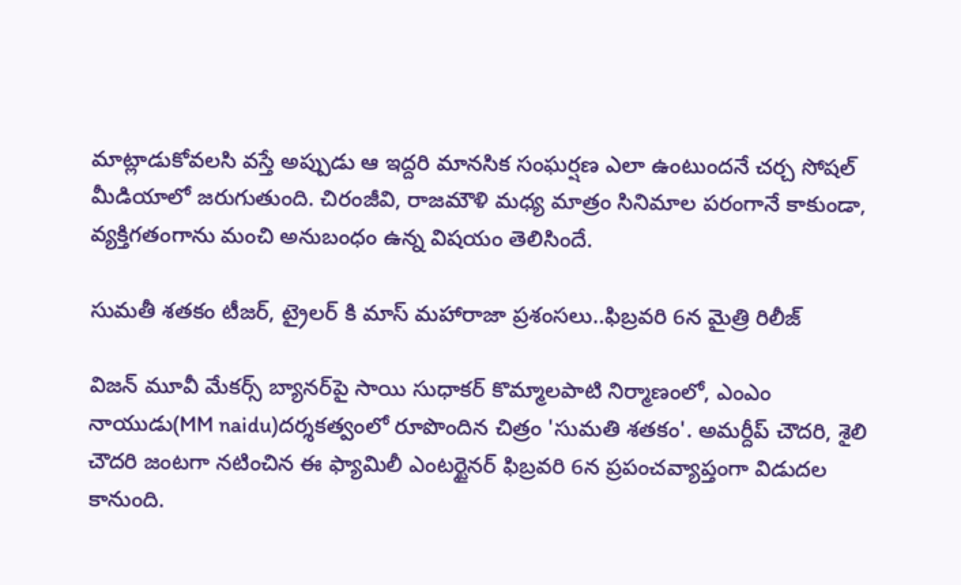మాట్లాడుకోవలసి వస్తే అప్పుడు ఆ ఇద్దరి మానసిక సంఘర్షణ ఎలా ఉంటుందనే చర్చ సోషల్ మీడియాలో జరుగుతుంది. చిరంజీవి, రాజమౌళి మధ్య మాత్రం సినిమాల పరంగానే కాకుండా, వ్యక్తిగతంగాను మంచి అనుబంధం ఉన్న విషయం తెలిసిందే.

సుమతీ శతకం టీజర్, ట్రైలర్ కి మాస్ మహారాజా ప్రశంసలు..ఫిబ్రవరి 6న మైత్రి రిలీజ్

విజన్ మూవీ మేకర్స్ బ్యానర్‌పై సాయి సుధాకర్ కొమ్మాలపాటి నిర్మాణంలో, ఎంఎం నాయుడు(MM naidu)దర్శకత్వంలో రూపొందిన చిత్రం 'సుమతి శతకం'. అమర్దీప్ చౌదరి, శైలి చౌదరి జంటగా నటించిన ఈ ఫ్యామిలీ ఎంటర్టైనర్ ఫిబ్రవరి 6న ప్రపంచవ్యాప్తంగా విడుదల కానుంది.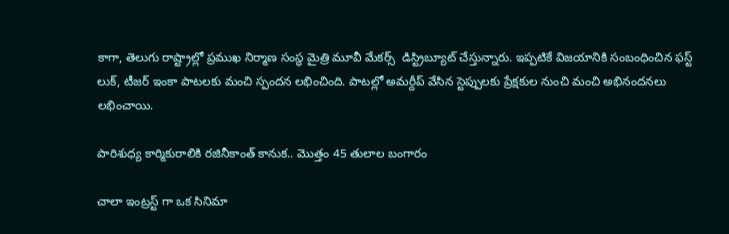కాగా, తెలుగు రాష్ట్రాల్లో ప్రముఖ నిర్మాణ సంస్థ మైత్రి మూవీ మేకర్స్  డిస్ట్రిబ్యూట్ చేస్తున్నారు. ఇప్పటికే విజయానికి సంబంధించిన ఫస్ట్ లుక్, టీజర్ ఇంకా పాటలకు మంచి స్పందన లభించింది. పాటల్లో అమర్దీప్ వేసిన స్టెప్పులకు ప్రేక్షకుల నుంచి మంచి అభినందనలు లభించాయి.

పారిశుధ్య కార్మికురాలికి రజినీకాంత్ కానుక.. మొత్తం 45 తులాల బంగారం

చాలా ఇంట్రస్ట్ గా ఒక సినిమా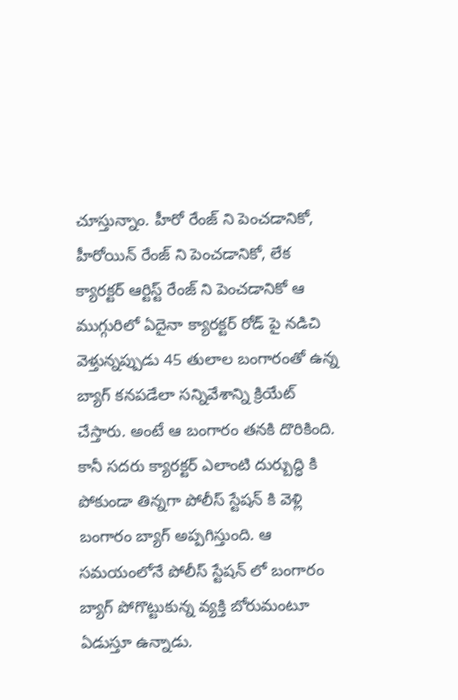చూస్తున్నాం. హీరో రేంజ్ ని పెంచడానికో, హీరోయిన్ రేంజ్ ని పెంచడానికో, లేక క్యారక్టర్ ఆర్టిస్ట్ రేంజ్ ని పెంచడానికో ఆ ముగ్గురిలో ఏదైనా క్యారక్టర్ రోడ్ పై నడిచి వెళ్తున్నప్పుడు 45 తులాల బంగారంతో ఉన్న బ్యాగ్ కనపడేలా సన్నివేశాన్ని క్రియేట్ చేస్తారు. అంటే ఆ బంగారం తనకి దొరికింది. కానీ సదరు క్యారక్టర్ ఎలాంటి దుర్బుద్ధి కి పోకుండా తిన్నగా పోలీస్ స్టేషన్ కి వెళ్లి బంగారం బ్యాగ్ అప్పగిస్తుంది. ఆ సమయంలోనే పోలీస్ స్టేషన్ లో బంగారం బ్యాగ్ పోగొట్టుకున్న వ్యక్తి బోరుమంటూ ఏడుస్తూ ఉన్నాడు.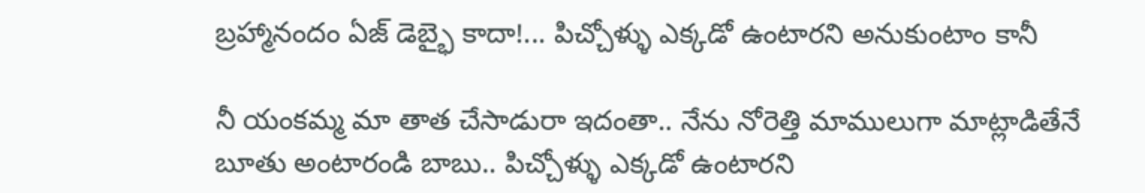బ్రహ్మానందం ఏజ్ డెబ్భై కాదా!... పిచ్చోళ్ళు ఎక్కడో ఉంటారని అనుకుంటాం కానీ

నీ యంకమ్మ మా తాత చేసాడురా ఇదంతా.. నేను నోరెత్తి మాములుగా మాట్లాడితేనే బూతు అంటారండి బాబు.. పిచ్చోళ్ళు ఎక్కడో ఉంటారని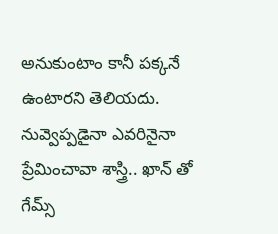అనుకుంటాం కానీ పక్కనే ఉంటారని తెలియదు. నువ్వెప్పడైనా ఎవరినైనా ప్రేమించావా శాస్త్రి.. ఖాన్ తో గేమ్స్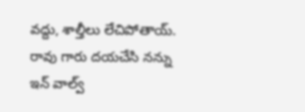వద్దు, శాల్తీలు లేచిపోతాయ్. రావు గారు దయచేసి నన్ను ఇన్ వాల్వ్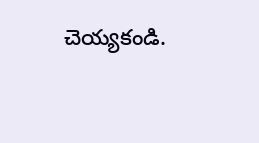చెయ్యకండి.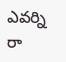ఎవర్ని రా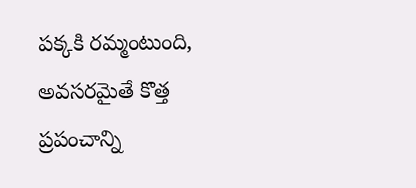పక్కకి రమ్మంటుంది, అవసరమైతే కొత్త ప్రపంచాన్ని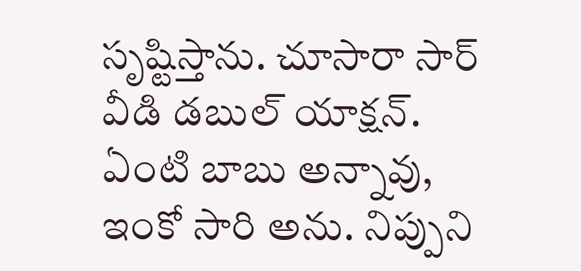సృష్టిస్తాను. చూసారా సార్ వీడి డబుల్ యాక్షన్.  ఏంటి బాబు అన్నావు, ఇంకో సారి అను. నిప్పుని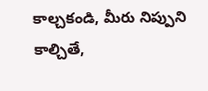కాల్చకండి, మీరు నిప్పుని కాల్చితే,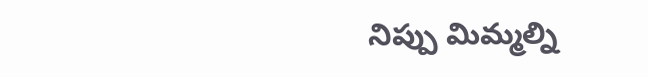నిప్పు మిమ్మల్ని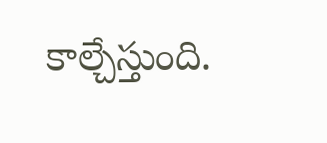కాల్చేస్తుంది.